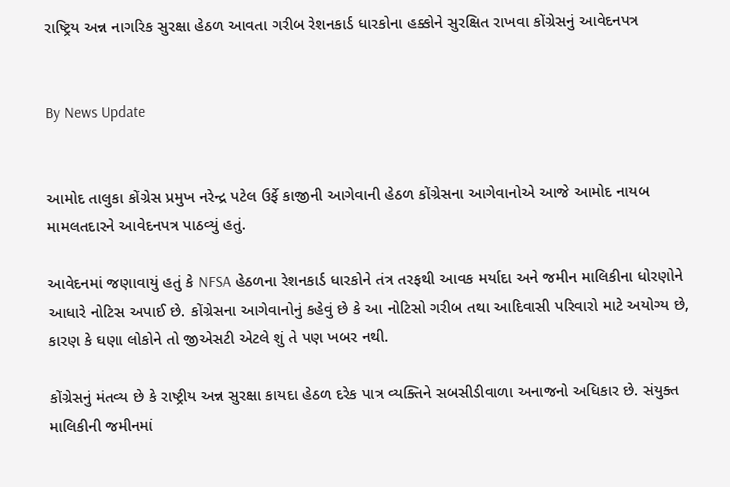રાષ્ટ્રિય અન્ન નાગરિક સુરક્ષા હેઠળ આવતા ગરીબ રેશનકાર્ડ ધારકોના હક્કોને સુરક્ષિત રાખવા કોંગ્રેસનું આવેદનપત્ર


By News Update


આમોદ તાલુકા કોંગ્રેસ પ્રમુખ નરેન્દ્ર પટેલ ઉર્ફે કાજીની આગેવાની હેઠળ કોંગ્રેસના આગેવાનોએ આજે આમોદ નાયબ મામલતદારને આવેદનપત્ર પાઠવ્યું હતું.

આવેદનમાં જણાવાયું હતું કે NFSA હેઠળના રેશનકાર્ડ ધારકોને તંત્ર તરફથી આવક મર્યાદા અને જમીન માલિકીના ધોરણોને આધારે નોટિસ અપાઈ છે. કોંગ્રેસના આગેવાનોનું કહેવું છે કે આ નોટિસો ગરીબ તથા આદિવાસી પરિવારો માટે અયોગ્ય છે, કારણ કે ઘણા લોકોને તો જીએસટી એટલે શું તે પણ ખબર નથી.

કોંગ્રેસનું મંતવ્ય છે કે રાષ્ટ્રીય અન્ન સુરક્ષા કાયદા હેઠળ દરેક પાત્ર વ્યક્તિને સબસીડીવાળા અનાજનો અધિકાર છે. સંયુક્ત માલિકીની જમીનમાં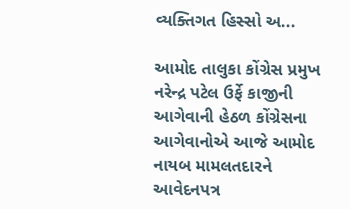વ્યક્તિગત હિસ્સો અ...

આમોદ તાલુકા કોંગ્રેસ પ્રમુખ નરેન્દ્ર પટેલ ઉર્ફે કાજીની આગેવાની હેઠળ કોંગ્રેસના આગેવાનોએ આજે આમોદ નાયબ મામલતદારને આવેદનપત્ર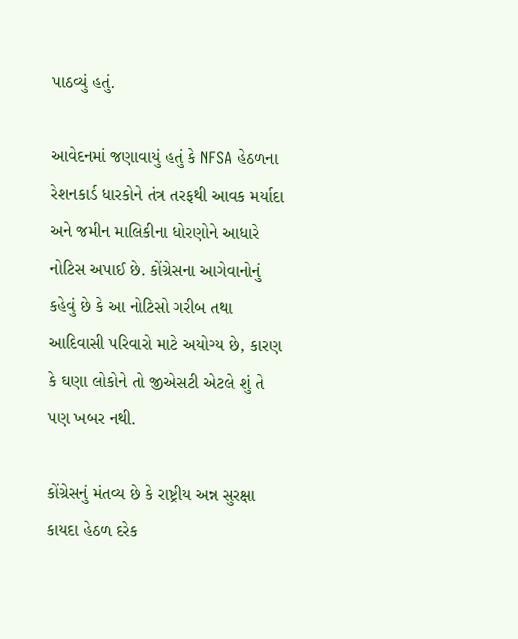પાઠવ્યું હતું.

આવેદનમાં જણાવાયું હતું કે NFSA હેઠળના રેશનકાર્ડ ધારકોને તંત્ર તરફથી આવક મર્યાદા અને જમીન માલિકીના ધોરણોને આધારે નોટિસ અપાઈ છે. કોંગ્રેસના આગેવાનોનું કહેવું છે કે આ નોટિસો ગરીબ તથા આદિવાસી પરિવારો માટે અયોગ્ય છે, કારણ કે ઘણા લોકોને તો જીએસટી એટલે શું તે પણ ખબર નથી.

કોંગ્રેસનું મંતવ્ય છે કે રાષ્ટ્રીય અન્ન સુરક્ષા કાયદા હેઠળ દરેક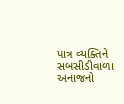પાત્ર વ્યક્તિને સબસીડીવાળા અનાજનો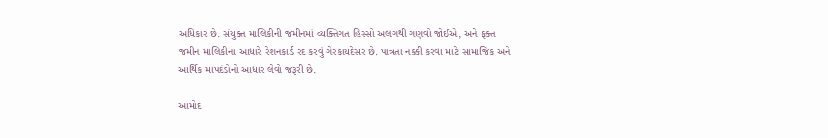અધિકાર છે. સંયુક્ત માલિકીની જમીનમાં વ્યક્તિગત હિસ્સો અલગથી ગણવો જોઈએ, અને ફક્ત જમીન માલિકીના આધારે રેશનકાર્ડ રદ કરવું ગેરકાયદેસર છે. પાત્રતા નક્કી કરવા માટે સામાજિક અને આર્થિક માપદંડોનો આધાર લેવો જરૂરી છે.

આમોદ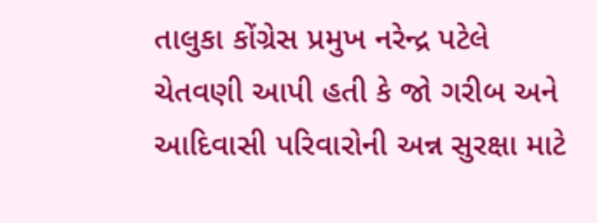તાલુકા કોંગ્રેસ પ્રમુખ નરેન્દ્ર પટેલે ચેતવણી આપી હતી કે જો ગરીબ અને આદિવાસી પરિવારોની અન્ન સુરક્ષા માટે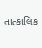તાત્કાલિક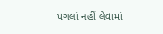પગલાં નહીં લેવામાં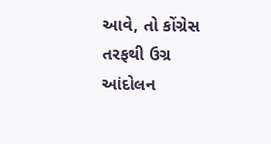આવે, તો કોંગ્રેસ તરફથી ઉગ્ર આંદોલન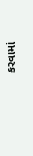કરવામાં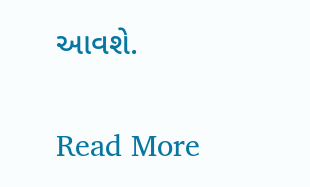આવશે.

Read More